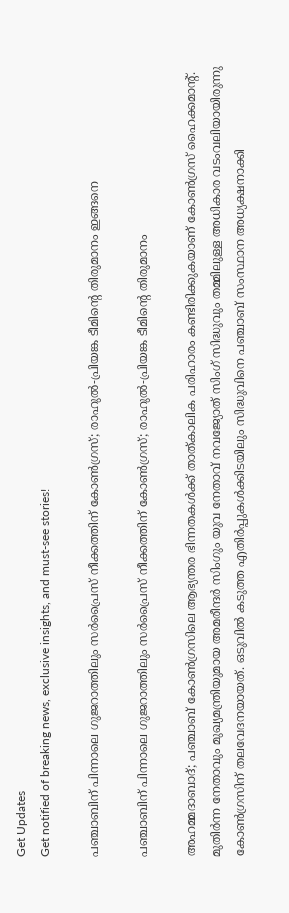Get Updates
Get notified of breaking news, exclusive insights, and must-see stories!

പഞ്ചാബിന് പിന്നാലെ ഗുജറാത്തിലും സർപ്രൈസ് നീക്കത്തിന് കോൺഗ്രസ്; രാഹുൽ-പ്രിയങ്ക ടീമിന്റെ തിരുമാനം ഇങ്ങനെ

പഞ്ചാബിന് പിന്നാലെ ഗുജറാത്തിലും സർപ്രൈസ് നീക്കത്തിന് കോൺഗ്രസ്; രാഹുൽ-പ്രിയങ്ക ടീമിന്റെ തിരുമാനം

അഹമ്മദാബാദ്; പഞ്ചാബ് കോൺഗ്രസിലെ ആഭ്യന്തര ഭിന്നതകൾക്ക് താത്കാലിക പരിഹാരം കണ്ടിരിക്കുകയാണ് കോൺഗ്രസ് ഹൈക്കമാന്റ്. മുതിർന്ന നേതാവും മുഖ്യമന്ത്രിയുമായ അമരീന്ദർ സിംഗും യുവ നേതാവ് നവജ്യോത് സിംഗ് സിദ്ധുവും തമ്മിലുള്ള അധികാര വടംവലിയായിരുന്നു കോൺഗ്രസിന് തലവേദനയായത്. ഒടുവിൽ കടുത്ത എതിർപ്പുകൾക്കിടയിലും സിദ്ധുവിനെ പഞ്ചാബ് സംസ്ഥാന അധ്യക്ഷനാക്കി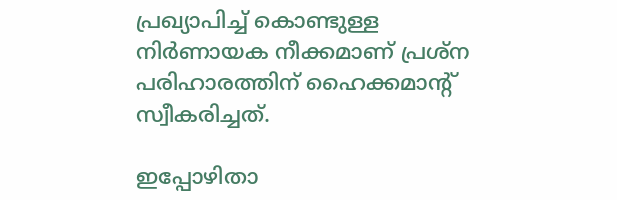പ്രഖ്യാപിച്ച് കൊണ്ടുള്ള നിർണായക നീക്കമാണ് പ്രശ്ന പരിഹാരത്തിന് ഹൈക്കമാന്റ് സ്വീകരിച്ചത്.

ഇപ്പോഴിതാ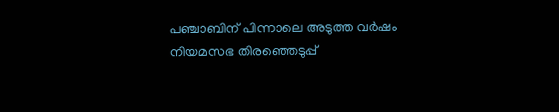പഞ്ചാബിന് പിന്നാലെ അടുത്ത വർഷം നിയമസഭ തിരഞ്ഞെടുപ്പ്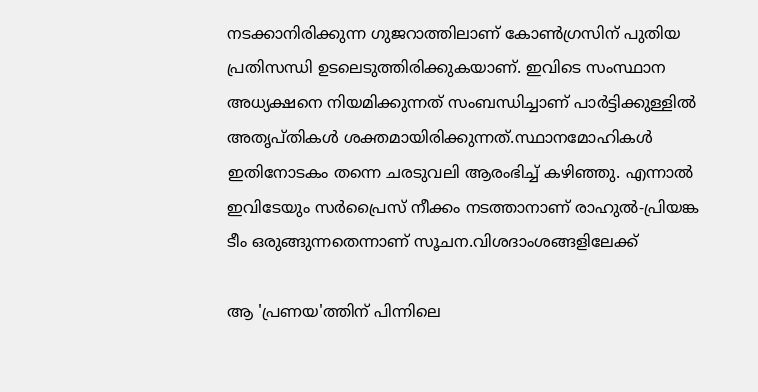നടക്കാനിരിക്കുന്ന ഗുജറാത്തിലാണ് കോൺഗ്രസിന് പുതിയ പ്രതിസന്ധി ഉടലെടുത്തിരിക്കുകയാണ്. ഇവിടെ സംസ്ഥാന അധ്യക്ഷനെ നിയമിക്കുന്നത് സംബന്ധിച്ചാണ് പാർട്ടിക്കുള്ളിൽ അതൃപ്തികൾ ശക്തമായിരിക്കുന്നത്.സ്ഥാനമോഹികൾ ഇതിനോടകം തന്നെ ചരടുവലി ആരംഭിച്ച് കഴിഞ്ഞു. എന്നാൽ ഇവിടേയും സർപ്രൈസ് നീക്കം നടത്താനാണ് രാഹുൽ-പ്രിയങ്ക ടീം ഒരുങ്ങുന്നതെന്നാണ് സൂചന.വിശദാംശങ്ങളിലേക്ക്

ആ 'പ്രണയ'ത്തിന് പിന്നിലെ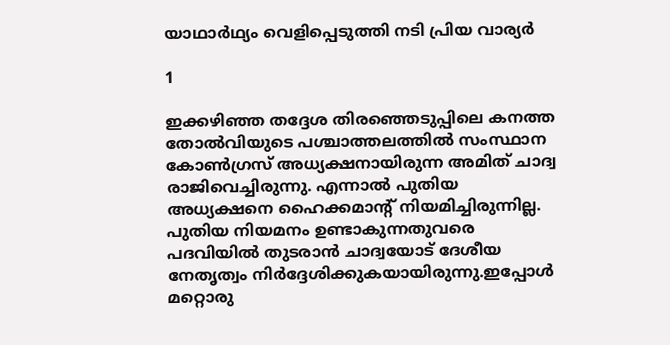യാഥാര്‍ഥ്യം വെളിപ്പെടുത്തി നടി പ്രിയ വാര്യര്‍

1

ഇക്കഴിഞ്ഞ തദ്ദേശ തിരഞ്ഞെടുപ്പിലെ കനത്ത തോൽവിയുടെ പശ്ചാത്തലത്തിൽ സംസ്ഥാന കോൺഗ്രസ് അധ്യക്ഷനായിരുന്ന അമിത് ചാദ്വ രാജിവെച്ചിരുന്നു. എന്നാൽ പുതിയ അധ്യക്ഷനെ ഹൈക്കമാന്റ് നിയമിച്ചിരുന്നില്ല. പുതിയ നിയമനം ഉണ്ടാകുന്നതുവരെ പദവിയിൽ തുടരാൻ ചാദ്വയോട് ദേശീയ നേതൃത്വം നിർദ്ദേശിക്കുകയായിരുന്നു.ഇപ്പോൾ മറ്റൊരു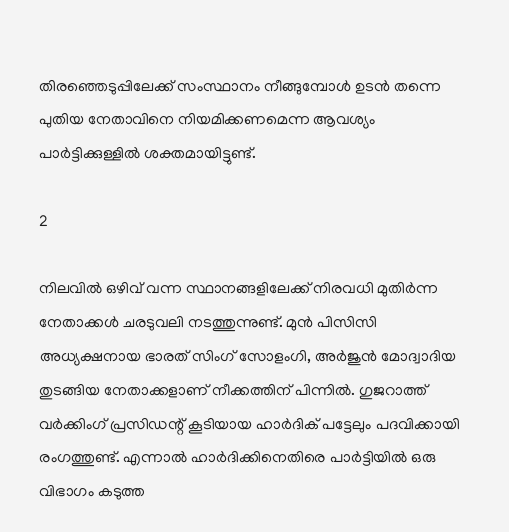തിരഞ്ഞെടുപ്പിലേക്ക് സംസ്ഥാനം നീങ്ങുമ്പോൾ ഉടൻ തന്നെ പുതിയ നേതാവിനെ നിയമിക്കണമെന്ന ആവശ്യം പാർട്ടിക്കുള്ളിൽ ശക്തമായിട്ടുണ്ട്.

2

നിലവിൽ ഒഴിവ് വന്ന സ്ഥാനങ്ങളിലേക്ക് നിരവധി മുതിർന്ന നേതാക്കൾ ചരടുവലി നടത്തുന്നുണ്ട്. മുൻ പിസിസി അധ്യക്ഷനായ ഭാരത് സിംഗ് സോളംഗി, അർജുൻ മോദ്വാദിയ തുടങ്ങിയ നേതാക്കളാണ് നീക്കത്തിന് പിന്നിൽ. ഗുജറാത്ത് വർക്കിംഗ് പ്രസിഡന്റ് കൂടിയായ ഹാർദിക് പട്ടേലും പദവിക്കായി രംഗത്തുണ്ട്. എന്നാൽ ഹാർദിക്കിനെതിരെ പാർട്ടിയിൽ ഒരു വിഭാഗം കടുത്ത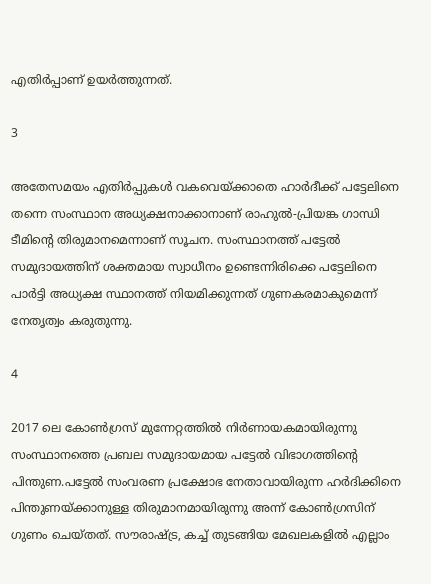എതിർപ്പാണ് ഉയർത്തുന്നത്.

3

അതേസമയം എതിർപ്പുകൾ വകവെയ്ക്കാതെ ഹാർദീക്ക് പട്ടേലിനെ തന്നെ സംസ്ഥാന അധ്യക്ഷനാക്കാനാണ് രാഹുൽ-പ്രിയങ്ക ഗാന്ധി ടീമിന്റെ തിരുമാനമെന്നാണ് സൂചന. സംസ്ഥാനത്ത് പട്ടേൽ സമുദായത്തിന് ശക്തമായ സ്വാധീനം ഉണ്ടെന്നിരിക്കെ പട്ടേലിനെ പാർട്ടി അധ്യക്ഷ സ്ഥാനത്ത് നിയമിക്കുന്നത് ഗുണകരമാകുമെന്ന് നേതൃത്വം കരുതുന്നു.

4

2017 ലെ കോൺഗ്രസ് മുന്നേറ്റത്തിൽ നിർണായകമായിരുന്നു സംസ്ഥാനത്തെ പ്രബല സമുദായമായ പട്ടേൽ വിഭാഗത്തിന്റെ പിന്തുണ.പട്ടേൽ സംവരണ പ്രക്ഷോഭ നേതാവായിരുന്ന ഹർദിക്കിനെ പിന്തുണയ്ക്കാനുള്ള തിരുമാനമായിരുന്നു അന്ന് കോൺഗ്രസിന് ഗുണം ചെയ്തത്. സൗരാഷ്ട്ര, കച്ച് തുടങ്ങിയ മേഖലകളിൽ എല്ലാം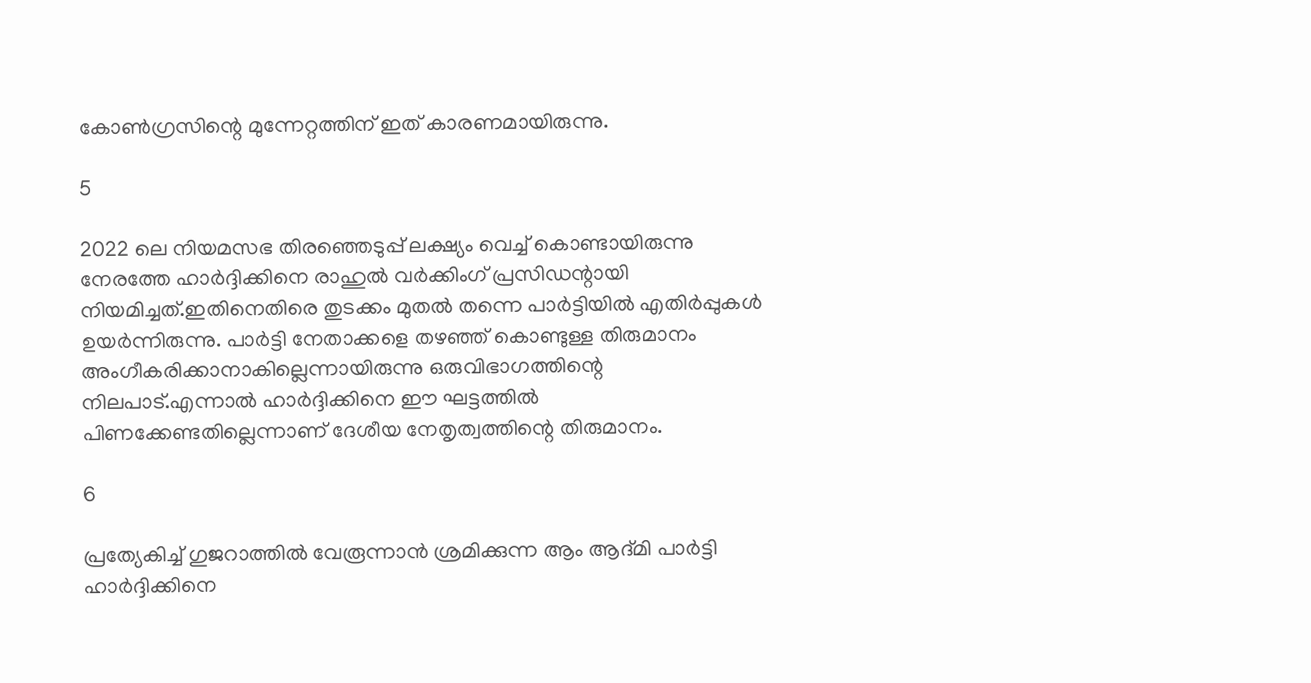കോൺഗ്രസിന്റെ മുന്നേറ്റത്തിന് ഇത് കാരണമായിരുന്നു.

5

2022 ലെ നിയമസഭ തിരഞ്ഞെടുപ്പ് ലക്ഷ്യം വെച്ച് കൊണ്ടായിരുന്നു നേരത്തേ ഹാർദ്ദിക്കിനെ രാഹുൽ വർക്കിംഗ് പ്രസിഡന്റായി നിയമിച്ചത്.ഇതിനെതിരെ തുടക്കം മുതൽ തന്നെ പാർട്ടിയിൽ എതിർപ്പുകൾ ഉയർന്നിരുന്നു. പാർട്ടി നേതാക്കളെ തഴഞ്ഞ് കൊണ്ടുള്ള തിരുമാനം അംഗീകരിക്കാനാകില്ലെന്നായിരുന്നു ഒരുവിഭാഗത്തിന്റെ നിലപാട്.എന്നാൽ ഹാർദ്ദിക്കിനെ ഈ ഘട്ടത്തിൽ പിണക്കേണ്ടതില്ലെന്നാണ് ദേശീയ നേതൃത്വത്തിന്റെ തിരുമാനം.

6

പ്രത്യേകിച്ച് ഗുജറാത്തിൽ വേരൂന്നാൻ ശ്രമിക്കുന്ന ആം ആദ്മി പാർട്ടി ഹാർദ്ദിക്കിനെ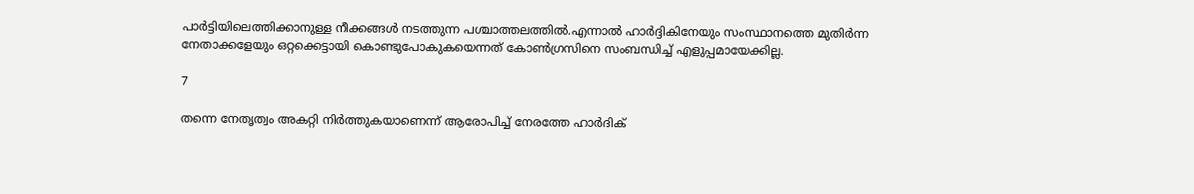പാർട്ടിയിലെത്തിക്കാനുള്ള നീക്കങ്ങൾ നടത്തുന്ന പശ്ചാത്തലത്തിൽ.എന്നാൽ ഹാർദ്ദികിനേയും സംസ്ഥാനത്തെ മുതിർന്ന നേതാക്കളേയും ഒറ്റക്കെട്ടായി കൊണ്ടുപോകുകയെന്നത് കോൺഗ്രസിനെ സംബന്ധിച്ച് എളുപ്പമായേക്കില്ല.

7

തന്നെ നേതൃത്വം അകറ്റി നിർത്തുകയാണെന്ന് ആരോപിച്ച് നേരത്തേ ഹാർദിക്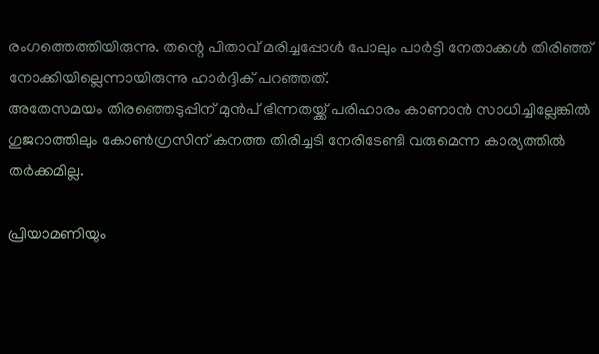രംഗത്തെത്തിയിരുന്നു. തന്റെ പിതാവ് മരിച്ചപ്പോൾ പോലും പാർട്ടി നേതാക്കൾ തിരിഞ്ഞ് നോക്കിയില്ലെന്നായിരുന്നു ഹാർദ്ദിക് പറഞ്ഞത്.
അതേസമയം തിരഞ്ഞെടുപ്പിന് മുൻപ് ഭിന്നതയ്ക്ക് പരിഹാരം കാണാൻ സാധിച്ചില്ലേങ്കിൽ ഗുജറാത്തിലും കോൺഗ്രസിന് കനത്ത തിരിച്ചടി നേരിടേണ്ടി വരുമെന്ന കാര്യത്തിൽ തർക്കമില്ല.

പ്രിയാമണിയും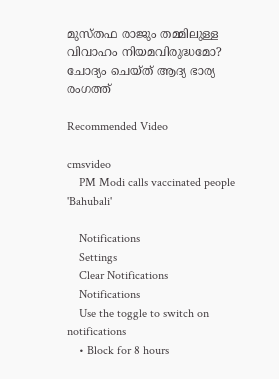മുസ്തഫ രാജും തമ്മിലുള്ള വിവാഹം നിയമവിരുദ്ധമോ? ചോദ്യം ചെയ്ത് ആദ്യ ഭാര്യ രംഗത്ത്‌

Recommended Video

cmsvideo
    PM Modi calls vaccinated people 'Bahubali'

    Notifications
    Settings
    Clear Notifications
    Notifications
    Use the toggle to switch on notifications
    • Block for 8 hours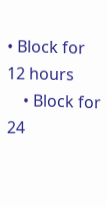• Block for 12 hours
    • Block for 24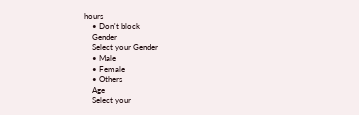hours
    • Don't block
    Gender
    Select your Gender
    • Male
    • Female
    • Others
    Age
    Select your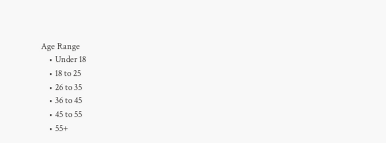Age Range
    • Under 18
    • 18 to 25
    • 26 to 35
    • 36 to 45
    • 45 to 55
    • 55+